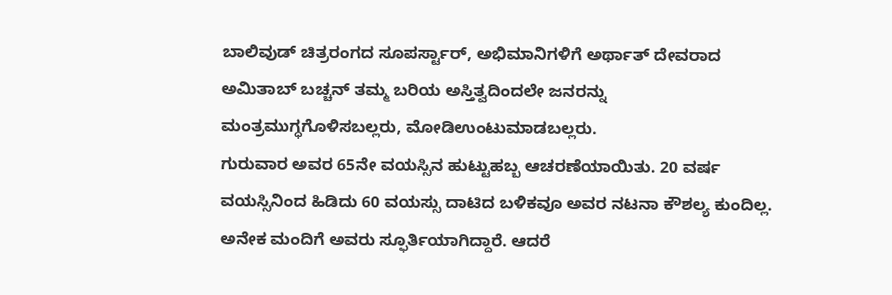ಬಾಲಿವುಡ್ ಚಿತ್ರರಂಗದ ಸೂಪರ್ಸ್ಟಾರ್, ಅಭಿಮಾನಿಗಳಿಗೆ ಅರ್ಥಾತ್ ದೇವರಾದ ಅಮಿತಾಬ್ ಬಚ್ಚನ್ ತಮ್ಮ ಬರಿಯ ಅಸ್ತಿತ್ವದಿಂದಲೇ ಜನರನ್ನು ಮಂತ್ರಮುಗ್ಧಗೊಳಿಸಬಲ್ಲರು, ಮೋಡಿಉಂಟುಮಾಡಬಲ್ಲರು.
ಗುರುವಾರ ಅವರ 65ನೇ ವಯಸ್ಸಿನ ಹುಟ್ಟುಹಬ್ಬ ಆಚರಣೆಯಾಯಿತು. 20 ವರ್ಷ ವಯಸ್ಸಿನಿಂದ ಹಿಡಿದು 60 ವಯಸ್ಸು ದಾಟಿದ ಬಳಿಕವೂ ಅವರ ನಟನಾ ಕೌಶಲ್ಯ ಕುಂದಿಲ್ಲ. ಅನೇಕ ಮಂದಿಗೆ ಅವರು ಸ್ಫೂರ್ತಿಯಾಗಿದ್ದಾರೆ. ಆದರೆ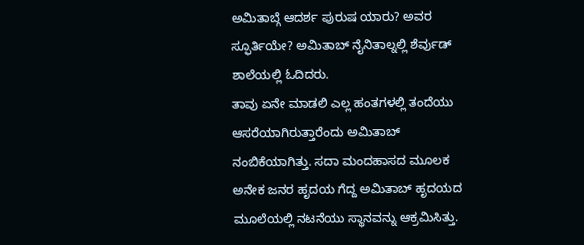ಅಮಿತಾಬ್ಗೆ ಆದರ್ಶ ಪುರುಷ ಯಾರು? ಅವರ ಸ್ಫೂರ್ತಿಯೇ? ಅಮಿತಾಬ್ ನೈನಿತಾಲ್ನಲ್ಲಿ ಶೆರ್ವುಡ್ ಶಾಲೆಯಲ್ಲಿ ಓದಿದರು.
ತಾವು ಏನೇ ಮಾಡಲಿ ಎಲ್ಲ ಹಂತಗಳಲ್ಲಿ ತಂದೆಯು ಆಸರೆಯಾಗಿರುತ್ತಾರೆಂದು ಅಮಿತಾಬ್ ನಂಬಿಕೆಯಾಗಿತ್ತು. ಸದಾ ಮಂದಹಾಸದ ಮೂಲಕ ಅನೇಕ ಜನರ ಹೃದಯ ಗೆದ್ದ ಅಮಿತಾಬ್ ಹೃದಯದ ಮೂಲೆಯಲ್ಲಿ ನಟನೆಯು ಸ್ಥಾನವನ್ನು ಆಕ್ರಮಿಸಿತ್ತು.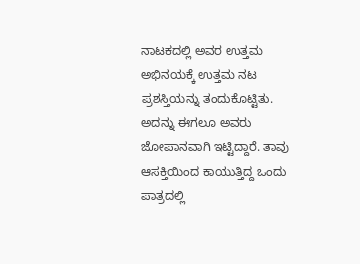ನಾಟಕದಲ್ಲಿ ಅವರ ಉತ್ತಮ ಅಭಿನಯಕ್ಕೆ ಉತ್ತಮ ನಟ ಪ್ರಶಸ್ತಿಯನ್ನು ತಂದುಕೊಟ್ಟಿತು.
ಅದನ್ನು ಈಗಲೂ ಅವರು ಜೋಪಾನವಾಗಿ ಇಟ್ಟಿದ್ದಾರೆ. ತಾವು ಆಸಕ್ತಿಯಿಂದ ಕಾಯುತ್ತಿದ್ದ ಒಂದು ಪಾತ್ರದಲ್ಲಿ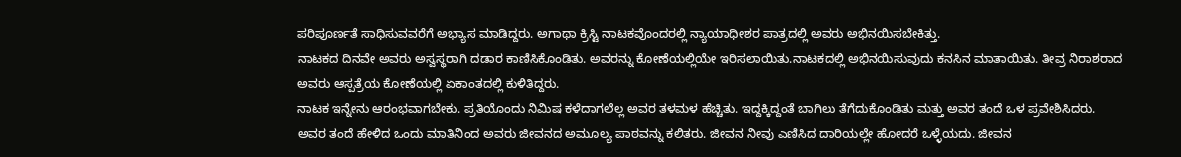ಪರಿಪೂರ್ಣತೆ ಸಾಧಿಸುವವರೆಗೆ ಅಭ್ಯಾಸ ಮಾಡಿದ್ದರು. ಅಗಾಥಾ ಕ್ರಿಸ್ಟಿ ನಾಟಕವೊಂದರಲ್ಲಿ ನ್ಯಾಯಾಧೀಶರ ಪಾತ್ರದಲ್ಲಿ ಅವರು ಅಭಿನಯಿಸಬೇಕಿತ್ತು.
ನಾಟಕದ ದಿನವೇ ಅವರು ಅಸ್ವಸ್ಥರಾಗಿ ದಡಾರ ಕಾಣಿಸಿಕೊಂಡಿತು. ಅವರನ್ನು ಕೋಣೆಯಲ್ಲಿಯೇ ಇರಿಸಲಾಯಿತು.ನಾಟಕದಲ್ಲಿ ಅಭಿನಯಿಸುವುದು ಕನಸಿನ ಮಾತಾಯಿತು. ತೀವ್ರ ನಿರಾಶರಾದ ಅವರು ಆಸ್ಪತ್ರೆಯ ಕೋಣೆಯಲ್ಲಿ ಏಕಾಂತದಲ್ಲಿ ಕುಳಿತಿದ್ದರು.
ನಾಟಕ ಇನ್ನೇನು ಆರಂಭವಾಗಬೇಕು. ಪ್ರತಿಯೊಂದು ನಿಮಿಷ ಕಳೆದಾಗಲೆಲ್ಲ ಅವರ ತಳಮಳ ಹೆಚ್ಚಿತು. ಇದ್ದಕ್ಕಿದ್ದಂತೆ ಬಾಗಿಲು ತೆಗೆದುಕೊಂಡಿತು ಮತ್ತು ಅವರ ತಂದೆ ಒಳ ಪ್ರವೇಶಿಸಿದರು.
ಅವರ ತಂದೆ ಹೇಳಿದ ಒಂದು ಮಾತಿನಿಂದ ಅವರು ಜೀವನದ ಅಮೂಲ್ಯ ಪಾಠವನ್ನು ಕಲಿತರು. ಜೀವನ ನೀವು ಎಣಿಸಿದ ದಾರಿಯಲ್ಲೇ ಹೋದರೆ ಒಳ್ಳೆಯದು. ಜೀವನ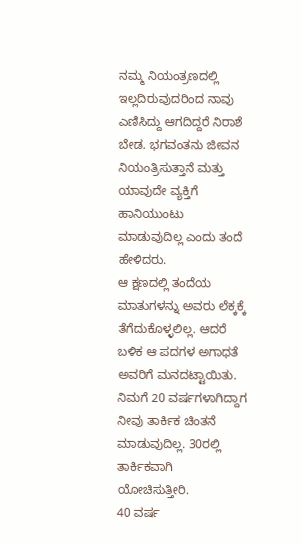ನಮ್ಮ ನಿಯಂತ್ರಣದಲ್ಲಿ ಇಲ್ಲದಿರುವುದರಿಂದ ನಾವು ಎಣಿಸಿದ್ದು ಆಗದಿದ್ದರೆ ನಿರಾಶೆ ಬೇಡ. ಭಗವಂತನು ಜೀವನ ನಿಯಂತ್ರಿಸುತ್ತಾನೆ ಮತ್ತು ಯಾವುದೇ ವ್ಯಕ್ತಿಗೆ ಹಾನಿಯುಂಟು ಮಾಡುವುದಿಲ್ಲ ಎಂದು ತಂದೆ ಹೇಳಿದರು.
ಆ ಕ್ಷಣದಲ್ಲಿ ತಂದೆಯ ಮಾತುಗಳನ್ನು ಅವರು ಲೆಕ್ಕಕ್ಕೆ ತೆಗೆದುಕೊಳ್ಳಲಿಲ್ಲ. ಆದರೆ ಬಳಿಕ ಆ ಪದಗಳ ಅಗಾಧತೆ ಅವರಿಗೆ ಮನದಟ್ಟಾಯಿತು. ನಿಮಗೆ 20 ವರ್ಷಗಳಾಗಿದ್ದಾಗ ನೀವು ತಾರ್ಕಿಕ ಚಿಂತನೆ ಮಾಡುವುದಿಲ್ಲ. 30ರಲ್ಲಿ ತಾರ್ಕಿಕವಾಗಿ ಯೋಚಿಸುತ್ತೀರಿ.
40 ವರ್ಷ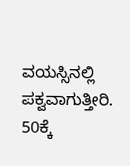ವಯಸ್ಸಿನಲ್ಲಿ ಪಕ್ವವಾಗುತ್ತೀರಿ. 50ಕ್ಕೆ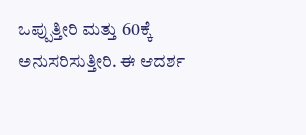ಒಪ್ಪುತ್ತೀರಿ ಮತ್ತು 60ಕ್ಕೆ ಅನುಸರಿಸುತ್ತೀರಿ. ಈ ಆದರ್ಶ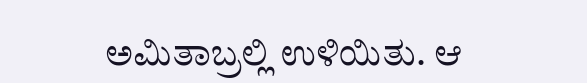ಅಮಿತಾಬ್ರಲ್ಲಿ ಉಳಿಯಿತು. ಆ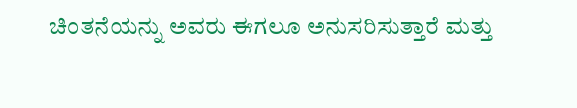ಚಿಂತನೆಯನ್ನು ಅವರು ಈಗಲೂ ಅನುಸರಿಸುತ್ತಾರೆ ಮತ್ತು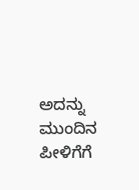ಅದನ್ನು ಮುಂದಿನ ಪೀಳಿಗೆಗೆ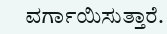ವರ್ಗಾಯಿಸುತ್ತಾರೆ.